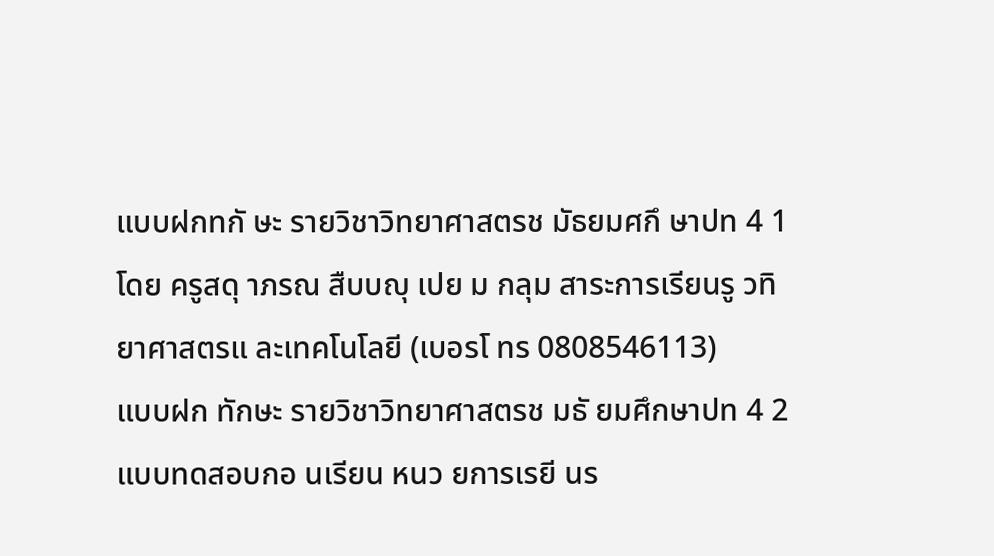แบบฝกทกั ษะ รายวิชาวิทยาศาสตรช มัธยมศกึ ษาปท 4 1 โดย ครูสดุ าภรณ สืบบญุ เปย ม กลุม สาระการเรียนรู วทิ ยาศาสตรแ ละเทคโนโลยี (เบอรโ ทร 0808546113)
แบบฝก ทักษะ รายวิชาวิทยาศาสตรช มธั ยมศึกษาปท 4 2 แบบทดสอบกอ นเรียน หนว ยการเรยี นร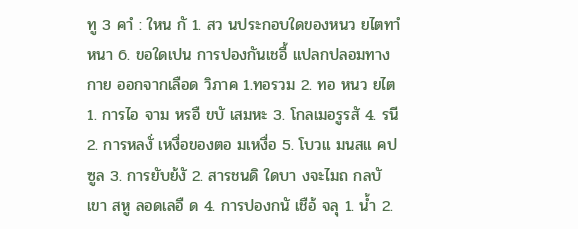ทู 3 คาํ : ใหน กั 1. สว นประกอบใดของหนว ยไตทาํ หนา 6. ขอใดเปน การปองกันเชอื้ แปลกปลอมทางกาย ออกจากเลือด วิภาค 1.ทอรวม 2. ทอ หนว ยไต 1. การไอ จาม หรอื ขบั เสมหะ 3. โกลเมอรูรสั 4. รนี 2. การหลงั่ เหงื่อของตอ มเหงื่อ 5. โบวแ มนสแ คปซูล 3. การยับย้งั 2. สารชนดิ ใดบา งจะไมถ กลบั เขา สหู ลอดเลอื ด 4. การปองกนั เชือ้ จลุ 1. นํ้า 2.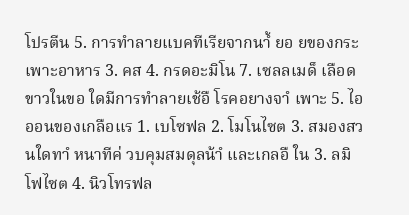โปรตีน 5. การทําลายแบคทีเรียจากนาํ้ ยอ ยของกระเพาะอาหาร 3. คส 4. กรดอะมิโน 7. เซลลเมด็ เลือดขาวในขอ ใดมีการทําลายเช้อื โรคอยางจาํ เพาะ 5. ไอออนของเกลือแร 1. เบโซฟล 2. โมโนไซต 3. สมองสว นใดทาํ หนาทีค่ วบคุมสมดุลน้าํ และเกลอื ใน 3. ลมิ โฟไซต 4. นิวโทรฟล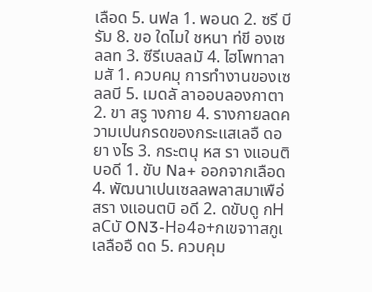เลือด 5. นฟล 1. พอนด 2. ซรี บี รัม 8. ขอ ใดไมใ ชหนา ท่ขี องเซลลท 3. ซีรีเบลลมั 4. ไฮโพทาลามสั 1. ควบคมุ การทํางานของเซลลบี 5. เมดลั ลาออบลองกาตา 2. ขา สรู างกาย 4. รางกายลดความเปนกรดของกระแสเลอื ดอยา งไร 3. กระตนุ หส รา งแอนติบอดี 1. ขับ Na+ ออกจากเลือด 4. พัฒนาเปนเซลลพลาสมาเพือ่ สรา งแอนตบิ อดี 2. ดขับดู กHลCบั ON3-Hอ4อ+กเขจาาสกูเ เลลืออื ดด 5. ควบคุม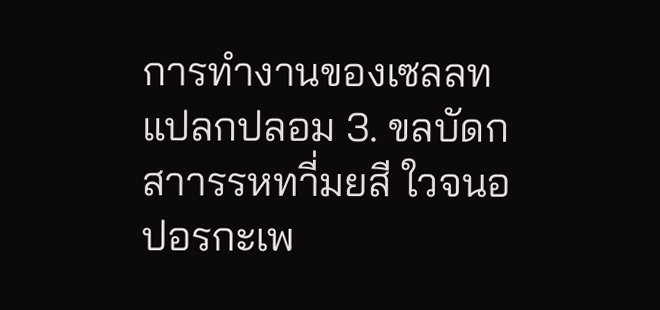การทํางานของเซลลท แปลกปลอม 3. ขลบัดกสาารรหทาี่มยสี ใวจนอปอรกะเพ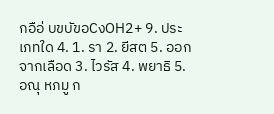กอือ่ บขบัขอCงOH2+ 9. ประเภทใด 4. 1. รา 2. ยีสต 5. ออกจากเลือด 3. ไวรัส 4. พยาธิ 5. อณุ หภมู ก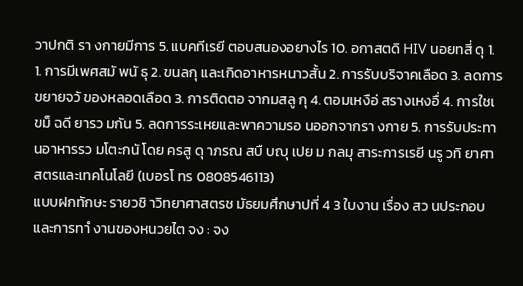วาปกติ รา งกายมีการ 5. แบคทีเรยี ตอบสนองอยางไร 10. อกาสตดิ HIV นอยทสี่ ดุ 1. 1. การมีเพศสมั พนั ธุ 2. ขนลกุ และเกิดอาหารหนาวสั้น 2. การรับบริจาคเลือด 3. ลดการขยายจวั ของหลอดเลือด 3. การติดตอ จากมสลู กุ 4. ตอมเหงือ่ สรางเหงอื่ 4. การใชเ ขม็ ฉดี ยารว มกัน 5. ลดการระเหยและพาความรอ นออกจากรา งกาย 5. การรับประทานอาหารรว มโตะกนั โดย ครสู ดุ าภรณ สบื บญุ เปย ม กลมุ สาระการเรยี นรู วทิ ยาศาสตรและเทคโนโลยี (เบอรโ ทร 0808546113)
แบบฝกทักษะ รายวชิ าวิทยาศาสตรช มัธยมศึกษาปที่ 4 3 ใบงาน เรื่อง สว นประกอบและการทาํ งานของหนวยไต จง : จง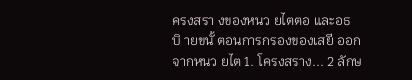ครงสรา งของหนว ยไตตอ และอธบิ ายขนั้ ตอนการกรองของเสยี ออกจากหนว ยไต 1. โครงสราง... 2 ลักษ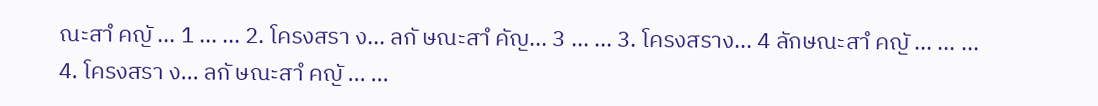ณะสาํ คญั ... 1 ... ... 2. โครงสรา ง... ลกั ษณะสาํ คัญ... 3 ... ... 3. โครงสราง... 4 ลักษณะสาํ คญั ... ... ... 4. โครงสรา ง... ลกั ษณะสาํ คญั ... ...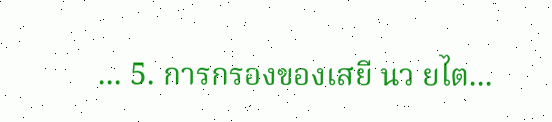... 5. การกรองของเสยี นว ยไต...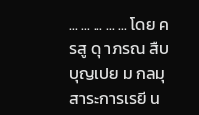... ... ... ... ... โดย ครสู ดุ าภรณ สืบบุญเปย ม กลมุ สาระการเรยี น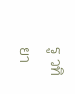รู วทิ ยา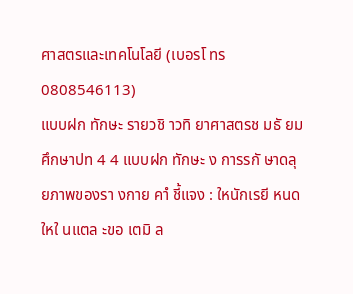ศาสตรและเทคโนโลยี (เบอรโ ทร 0808546113)
แบบฝก ทักษะ รายวชิ าวทิ ยาศาสตรช มธั ยมศึกษาปท 4 4 แบบฝก ทักษะ ง การรกั ษาดลุ ยภาพของรา งกาย คาํ ชี้แจง : ใหนักเรยี หนดใหใ นแตล ะขอ เตมิ ล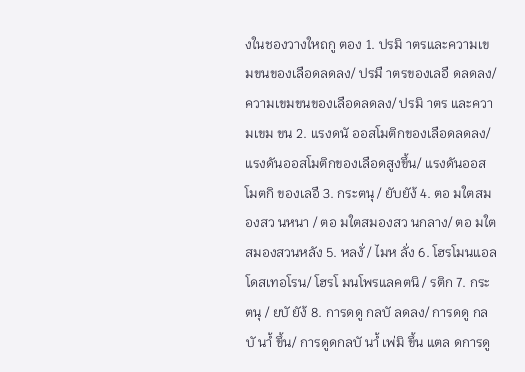งในชองวางใหถกู ตอง 1. ปรมิ าตรและความเขมขนของเลือดลดลง/ ปรมื าตรของเลอื ดลดลง/ ความเขมขนของเลือดลดลง/ ปรมิ าตร และความเขม ขน 2. แรงดนั ออสโมติกของเลือดลดลง/ แรงดันออสโมติกของเลือดสูงขึ้น/ แรงดันออสโมตกิ ของเลอื 3. กระตนุ / ยับยัง้ 4. ตอ มใตสมองสว นหนา / ตอ มใตสมองสว นกลาง/ ตอ มใตสมองสวนหลัง 5. หลงั่ / ไมห ลั่ง 6. โฮรโมนแอลโดสเทอโรน/ โฮรโ มนโพรแลคตนิ / รติก 7. กระตนุ / ยบั ยัง้ 8. การดดู กลบั ลดลง/ การดดู กลบั นาํ้ ขึ้น/ การดูดกลบั นาํ้ เพ่มิ ขึ้น แตล ดการดู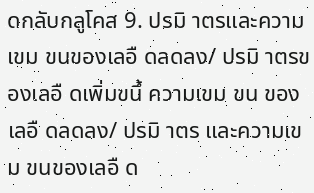ดกลับกลูโคส 9. ปรมิ าตรและความเขม ขนของเลอื ดลดลง/ ปรมิ าตรของเลอื ดเพิ่มขนึ้ ความเขม ขน ของเลอื ดลดลง/ ปรมิ าตร และความเขม ขนของเลอื ด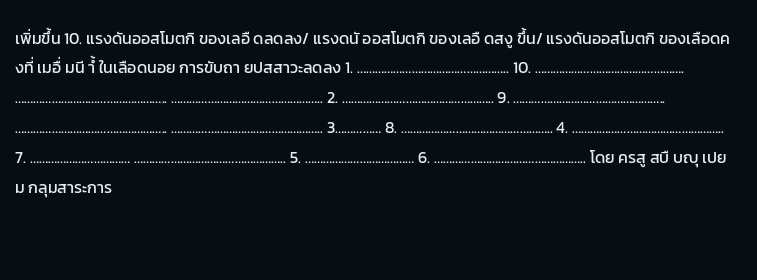เพิ่มขึ้น 10. แรงดันออสโมตกิ ของเลอื ดลดลง/ แรงดนั ออสโมตกิ ของเลอื ดสงู ขึ้น/ แรงดันออสโมตกิ ของเลือดคงที่ เมอื่ มนี าํ้ ในเลือดนอย การขับถา ยปสสาวะลดลง 1. ………………………………………….. 10. …………………………………………. ………………………………………….. ………………………………………….. 2. ………………………………………….. 9. ………………………………………….. ………………………………………….. ………………………………………….. 3…………… 8. ………………………………………….. 4. ………………………………………….. 7. …………………………… ………………………………………….. 5. ……………………………… 6. ………………………………………….. โดย ครสู สบื บญุ เปย ม กลุมสาระการ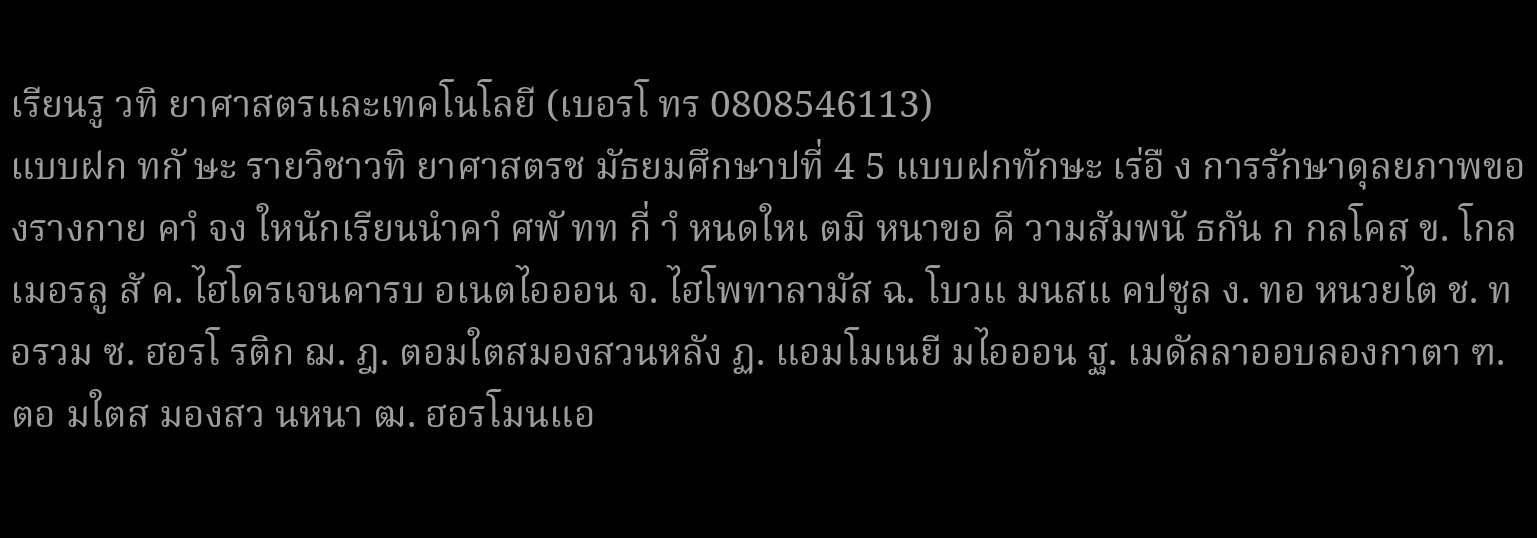เรียนรู วทิ ยาศาสตรและเทคโนโลยี (เบอรโ ทร 0808546113)
แบบฝก ทกั ษะ รายวิชาวทิ ยาศาสตรช มัธยมศึกษาปที่ 4 5 แบบฝกทักษะ เร่อื ง การรักษาดุลยภาพของรางกาย คาํ จง ใหนักเรียนนําคาํ ศพั ทท กี่ าํ หนดใหเ ตมิ หนาขอ คี วามสัมพนั ธกัน ก กลโคส ข. โกลเมอรลู สั ค. ไฮโดรเจนคารบ อเนตไอออน จ. ไฮโพทาลามัส ฉ. โบวแ มนสแ คปซูล ง. ทอ หนวยไต ช. ทอรวม ซ. ฮอรโ รติก ฌ. ฎ. ตอมใตสมองสวนหลัง ฏ. แอมโมเนยี มไอออน ฐ. เมดัลลาออบลองกาตา ฑ. ตอ มใตส มองสว นหนา ฒ. ฮอรโมนแอ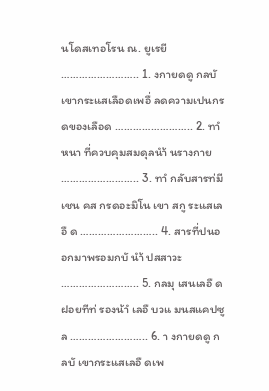นโดสเทอโรน ณ. ยูเรยี …………………….. 1. งกายดดู กลบั เขากระแสเลือดเพอื่ ลดความเปนกรดของเลือด …………………….. 2. ทาํ หนา ที่ควบคุมสมดุลนํา้ นรางกาย …………………….. 3. ทาํ กลับสารท่มี เชน คส กรดอะมิโน เขา สกู ระแสเลอื ด …………………….. 4. สารที่ปนออกมาพรอมกบั นํา้ ปสสาวะ …………………….. 5. กลมุ เสนเลอื ดฝอยทีท่ รองน้าํ เลอื บวแ มนสแคปซูล …………………….. 6. า งกายดดู กลบั เขากระแสเลอื ดเพ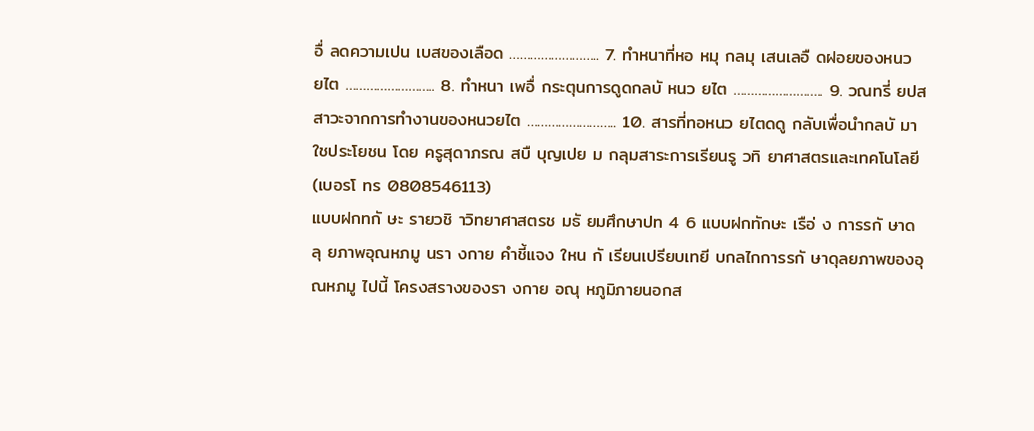อื่ ลดความเปน เบสของเลือด …………………….. 7. ทําหนาที่หอ หมุ กลมุ เสนเลอื ดฝอยของหนว ยไต …………………….. 8. ทําหนา เพอื่ กระตุนการดูดกลบั หนว ยไต …………………….. 9. วณทรี่ ยปสสาวะจากการทํางานของหนวยไต …………………….. 10. สารที่ทอหนว ยไตดดู กลับเพื่อนํากลบั มาใชประโยชน โดย ครูสุดาภรณ สบื บุญเปย ม กลุมสาระการเรียนรู วทิ ยาศาสตรและเทคโนโลยี (เบอรโ ทร 0808546113)
แบบฝกทกั ษะ รายวชิ าวิทยาศาสตรช มธั ยมศึกษาปท 4 6 แบบฝกทักษะ เรือ่ ง การรกั ษาดลุ ยภาพอุณหภมู นรา งกาย คําชี้แจง ใหน กั เรียนเปรียบเทยี บกลไกการรกั ษาดุลยภาพของอุณหภมู ไปนี้ โครงสรางของรา งกาย อณุ หภูมิภายนอกส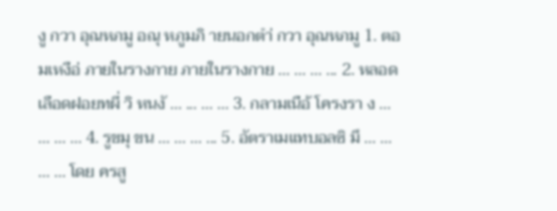งู กวา อุณหภมู อณุ หภูมภิ ายนอกตํา่ กวา อุณหภมู 1. ตอ มเหงือ่ ภายในรางกาย ภายในรางกาย ... ... ... ... 2. หลอดเลือดฝอยทผี่ วิ หนงั ... ... ... ... 3. กลามเนือ้ โครงรา ง ... ... ... ... 4. รูขมุ ขน ... ... ... ... 5. อัตราเมแทบอลซิ มึ ... ... ... ... โดย ครสู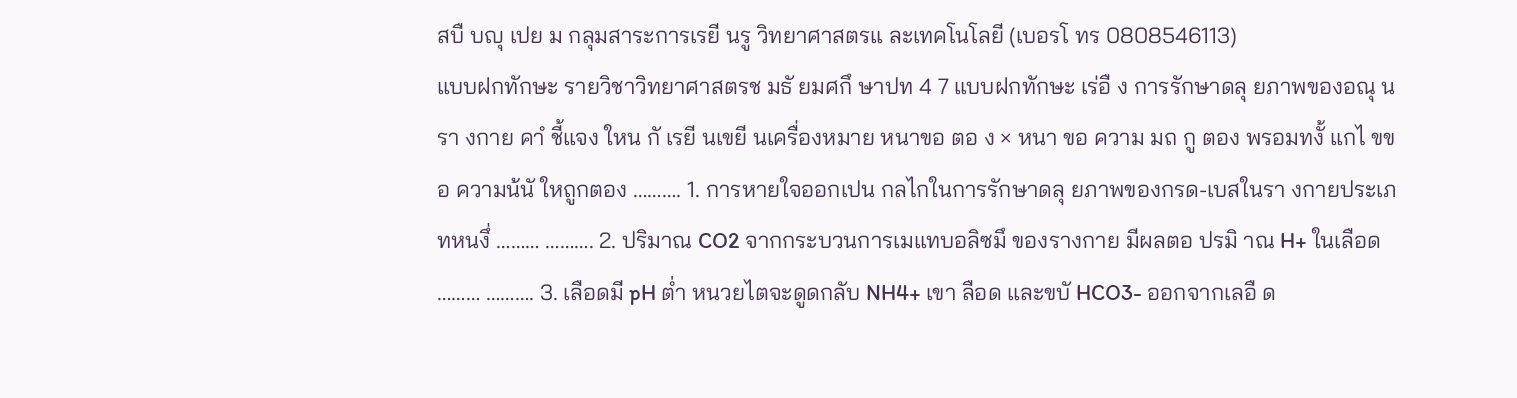สบื บญุ เปย ม กลุมสาระการเรยี นรู วิทยาศาสตรแ ละเทคโนโลยี (เบอรโ ทร 0808546113)
แบบฝกทักษะ รายวิชาวิทยาศาสตรช มธั ยมศกึ ษาปท 4 7 แบบฝกทักษะ เร่อื ง การรักษาดลุ ยภาพของอณุ นรา งกาย คาํ ชี้แจง ใหน กั เรยี นเขยี นเครื่องหมาย หนาขอ ตอ ง × หนา ขอ ความ มถ กู ตอง พรอมทงั้ แกไ ขขอ ความน้นั ใหถูกตอง ………. 1. การหายใจออกเปน กลไกในการรักษาดลุ ยภาพของกรด-เบสในรา งกายประเภทหนงึ่ ……… ………. 2. ปริมาณ CO2 จากกระบวนการเมแทบอลิซมึ ของรางกาย มีผลตอ ปรมิ าณ H+ ในเลือด ……… ………. 3. เลือดมี pH ตํ่า หนวยไตจะดูดกลับ NH4+ เขา ลือด และขบั HCO3- ออกจากเลอื ด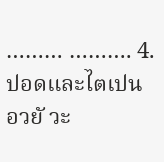……… ………. 4. ปอดและไตเปน อวยั วะ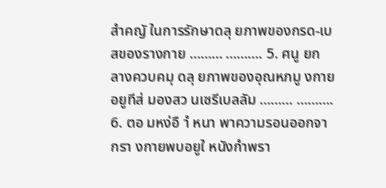สําคญั ในการรักษาดลุ ยภาพของกรด-เบสของรางกาย ……… ………. 5. ศนู ยก ลางควบคมุ ดลุ ยภาพของอุณหภมู งกายอยูทีส่ มองสว นเซรีเบลลัม ……… ………. 6. ตอ มหง่อื าํ หนา พาความรอนออกจากรา งกายพบอยูใ หนังกําพรา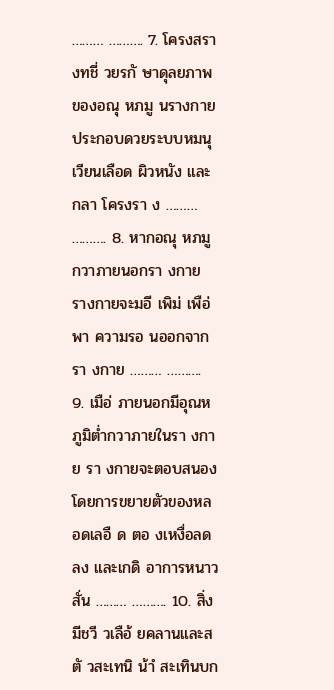……… ………. 7. โครงสรา งทชี่ วยรกั ษาดุลยภาพของอณุ หภมู นรางกาย ประกอบดวยระบบหมนุ เวียนเลือด ผิวหนัง และกลา โครงรา ง ……… ………. 8. หากอณุ หภมู กวาภายนอกรา งกาย รางกายจะมอี เพิม่ เพือ่ พา ความรอ นออกจากรา งกาย ……… ………. 9. เมือ่ ภายนอกมีอุณหภูมิตํ่ากวาภายในรา งกาย รา งกายจะตอบสนองโดยการขยายตัวของหลอดเลอื ด ตอ งเหงื่อลดลง และเกดิ อาการหนาวสั่น ……… ………. 10. สิ่งมีชวี วเลือ้ ยคลานและสตั วสะเทนิ น้าํ สะเทินบก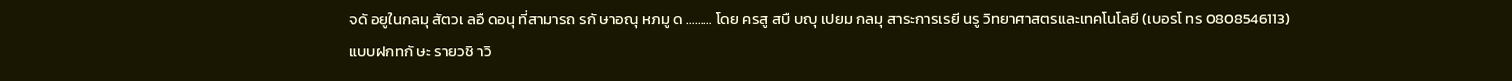จดั อยูในกลมุ สัตวเ ลอื ดอนุ ที่สามารถ รกั ษาอณุ หภมู ด ……… โดย ครสู สบื บญุ เปยม กลมุ สาระการเรยี นรู วิทยาศาสตรและเทคโนโลยี (เบอรโ ทร 0808546113)
แบบฝกทกั ษะ รายวชิ าวิ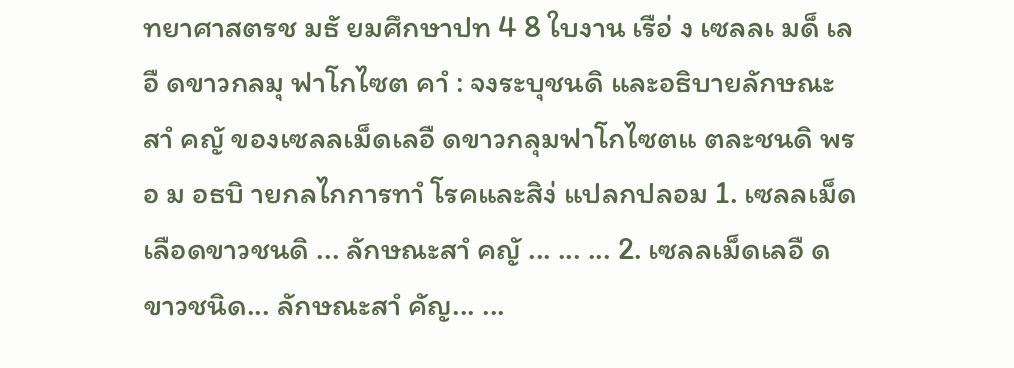ทยาศาสตรช มธั ยมศึกษาปท 4 8 ใบงาน เรือ่ ง เซลลเ มด็ เลอื ดขาวกลมุ ฟาโกไซต คาํ : จงระบุชนดิ และอธิบายลักษณะสาํ คญั ของเซลลเม็ดเลอื ดขาวกลุมฟาโกไซตแ ตละชนดิ พรอ ม อธบิ ายกลไกการทาํ โรคและสิง่ แปลกปลอม 1. เซลลเม็ดเลือดขาวชนดิ ... ลักษณะสาํ คญั ... ... ... 2. เซลลเม็ดเลอื ดขาวชนิด... ลักษณะสาํ คัญ... ...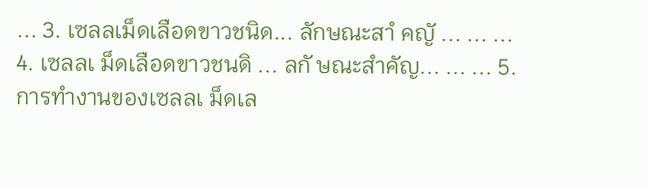... 3. เซลลเม็ดเลือดขาวชนิด... ลักษณะสาํ คญั ... ... ... 4. เซลลเ ม็ดเลือดขาวชนดิ ... ลกั ษณะสําคัญ... ... ... 5. การทํางานของเซลลเ ม็ดเล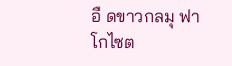อื ดขาวกลมุ ฟาโกไซต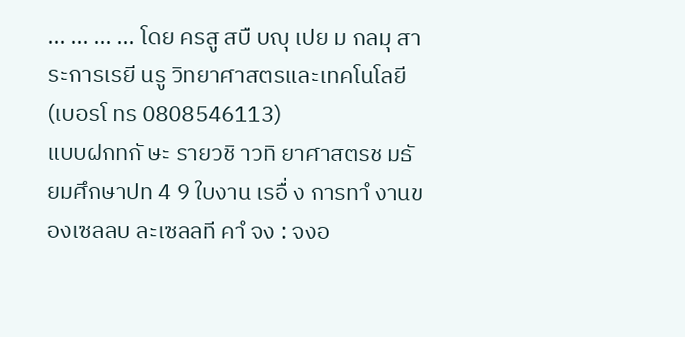... ... ... ... โดย ครสู สบื บญุ เปย ม กลมุ สาระการเรยี นรู วิทยาศาสตรและเทคโนโลยี (เบอรโ ทร 0808546113)
แบบฝกทกั ษะ รายวชิ าวทิ ยาศาสตรช มธั ยมศึกษาปท 4 9 ใบงาน เรอื่ ง การทาํ งานของเซลลบ ละเซลลที คาํ จง : จงอ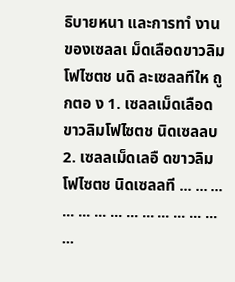ธิบายหนา และการทาํ งานของเซลลเ ม็ดเลือดขาวลิมโฟไซตช นดิ ละเซลลทีให ถูกตอ ง 1. เซลลเม็ดเลือดขาวลิมโฟไซตช นิดเซลลบ 2. เซลลเม็ดเลอื ดขาวลิมโฟไซตช นิดเซลลที ... ... ... ... ... ... ... ... ... ... ... ... ... ...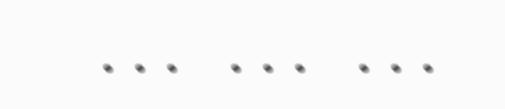... ... ...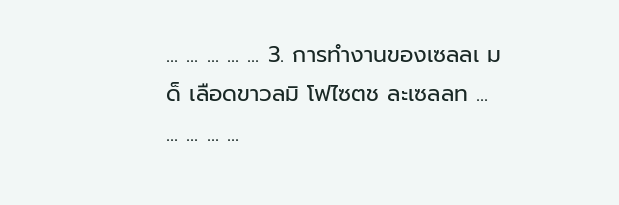... ... ... ... ... 3. การทํางานของเซลลเ มด็ เลือดขาวลมิ โฟไซตช ละเซลลท ... ... ... ... ...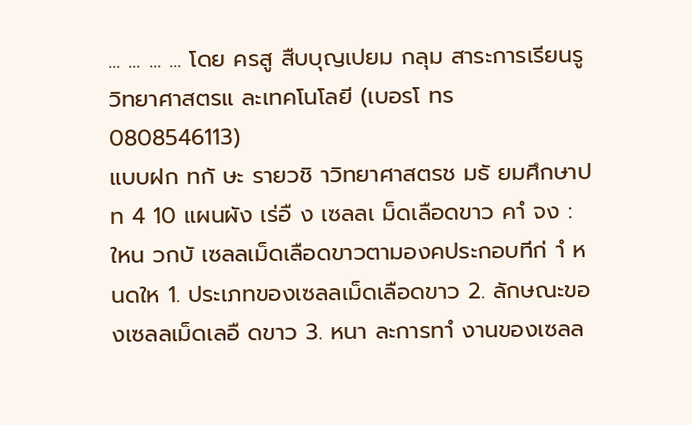... ... ... ... โดย ครสู สืบบุญเปยม กลุม สาระการเรียนรู วิทยาศาสตรแ ละเทคโนโลยี (เบอรโ ทร 0808546113)
แบบฝก ทกั ษะ รายวชิ าวิทยาศาสตรช มธั ยมศึกษาปท 4 10 แผนผัง เร่อื ง เซลลเ ม็ดเลือดขาว คาํ จง : ใหน วกบั เซลลเม็ดเลือดขาวตามองคประกอบทีก่ าํ หนดให 1. ประเภทของเซลลเม็ดเลือดขาว 2. ลักษณะของเซลลเม็ดเลอื ดขาว 3. หนา ละการทาํ งานของเซลล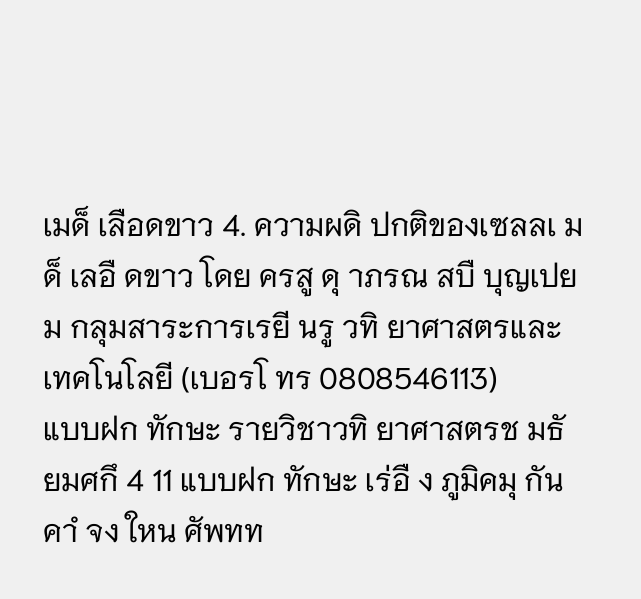เมด็ เลือดขาว 4. ความผดิ ปกติของเซลลเ มด็ เลอื ดขาว โดย ครสู ดุ าภรณ สบื บุญเปยม กลุมสาระการเรยี นรู วทิ ยาศาสตรและเทคโนโลยี (เบอรโ ทร 0808546113)
แบบฝก ทักษะ รายวิชาวทิ ยาศาสตรช มธั ยมศกึ 4 11 แบบฝก ทักษะ เร่อื ง ภูมิคมุ กัน คาํ จง ใหน ศัพทท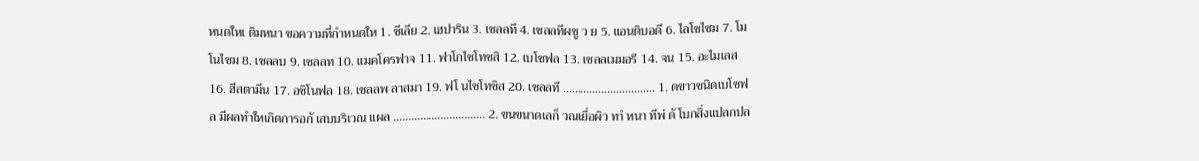หนดใหเ ติมหนา ขอความที่กําหนดให 1. ซีเลีย 2. เฮปาริน 3. เซลลที 4. เซลลทีผชู ว ย 5. แอนติบอดี 6. ไลโซไซม 7. โมโนไซม 8. เซลลบ 9. เซลลท 10. แมคโครฟาจ 11. ฟาโกไซโทซสิ 12. เบโซฟล 13. เซลลเมมอรี 14. จน 15. อะไมเลส 16. ฮีสตามีน 17. อซิโนฟล 18. เซลลพ ลาสมา 19. ฟโ นไซโทซิส 20. เซลลที …………………………. 1. ดขาวชนิดเบโซฟล มีผลทําใหเกิดการอกั เสบบริเวณ แผล …………………………. 2. ขนขนาดเลก็ วณเยื่อผิว ทาํ หนา ทีพ่ ดั โบกสิ่งแปลกปล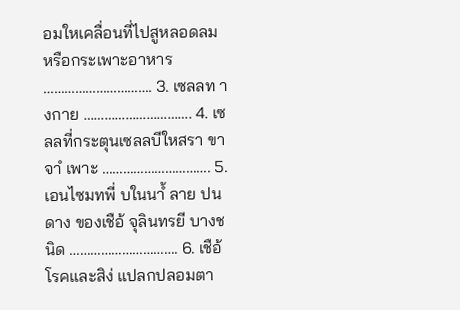อมใหเคลื่อนที่ไปสูหลอดลม หรือกระเพาะอาหาร …………………………. 3. เซลลท างกาย …………………………. 4. เซลลที่กระตุนเซลลบีใหสรา ขา จาํ เพาะ …………………………. 5. เอนไซมทพี่ บในนาํ้ ลาย ปนดาง ของเชือ้ จุลินทรยี บางชนิด …………………………. 6. เชือ้ โรคและสิง่ แปลกปลอมตา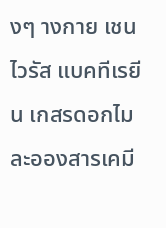งๆ างกาย เชน ไวรัส แบคทีเรยี น เกสรดอกไม ละอองสารเคมี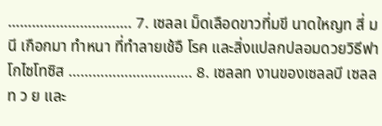…………………………. 7. เซลลเ ม็ดเลือดขาวที่มขี นาดใหญท สี่ มนี เกือกมา ทําหนา ที่ทําลายเช้อื โรค และสิ่งแปลกปลอมดวยวิธีฟาโกไซโทซิส …………………………. 8. เซลลท งานของเซลลบี เซลลท ว ย และ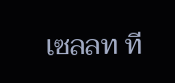เซลลท ที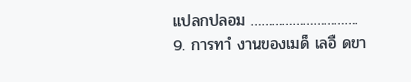แปลกปลอม …………………………. 9. การทาํ งานของเมด็ เลอื ดขา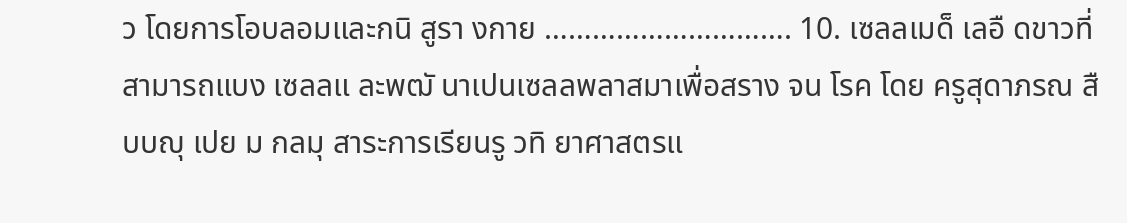ว โดยการโอบลอมและกนิ สูรา งกาย …………………………. 10. เซลลเมด็ เลอื ดขาวที่สามารถแบง เซลลแ ละพฒั นาเปนเซลลพลาสมาเพื่อสราง จน โรค โดย ครูสุดาภรณ สืบบญุ เปย ม กลมุ สาระการเรียนรู วทิ ยาศาสตรแ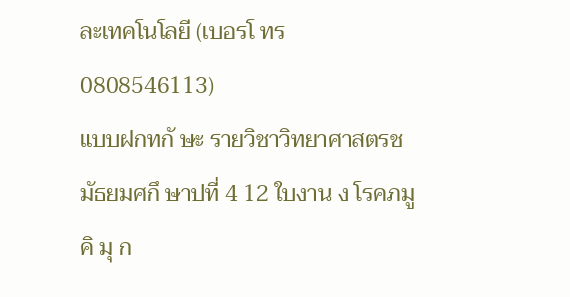ละเทคโนโลยี (เบอรโ ทร 0808546113)
แบบฝกทกั ษะ รายวิชาวิทยาศาสตรช มัธยมศกึ ษาปที่ 4 12 ใบงาน ง โรคภมู คิ มุ ก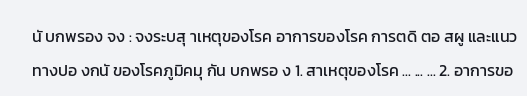นั บกพรอง จง : จงระบสุ าเหตุของโรค อาการของโรค การตดิ ตอ สผู และแนวทางปอ งกนั ของโรคภูมิคมุ กัน บกพรอ ง 1. สาเหตุของโรค ... ... ... 2. อาการขอ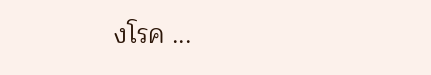งโรค ...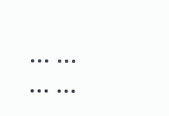... ... ... ...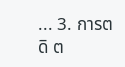... 3. การตดิ ต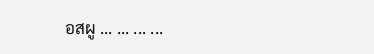อสผู ... ... ... ...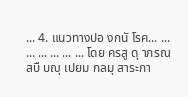... 4. แนวทางปอ งกนั โรค... ... ... ... ... ... ... โดย ครสู ดุ าภรณ สบื บญุ เปยม กลมุ สาระกา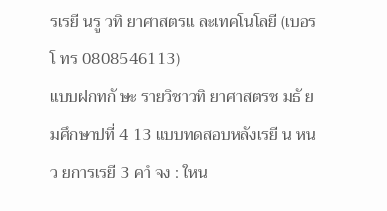รเรยี นรู วทิ ยาศาสตรแ ละเทคโนโลยี (เบอรโ ทร 0808546113)
แบบฝกทกั ษะ รายวิชาวทิ ยาศาสตรช มธั ยมศึกษาปที่ 4 13 แบบทดสอบหลังเรยี น หนว ยการเรยี 3 คาํ จง : ใหน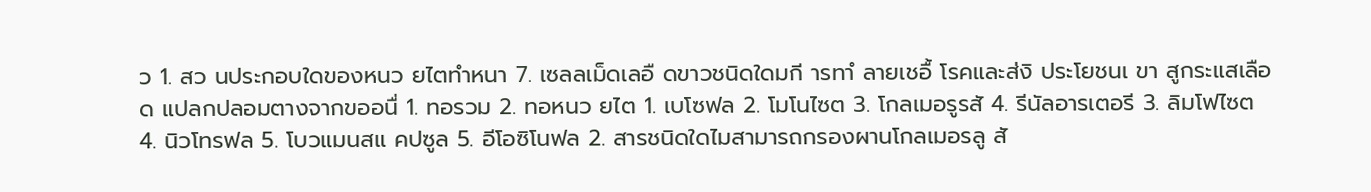ว 1. สว นประกอบใดของหนว ยไตทําหนา 7. เซลลเม็ดเลอื ดขาวชนิดใดมกี ารทาํ ลายเชอื้ โรคและส่งิ ประโยชนเ ขา สูกระแสเลือด แปลกปลอมตางจากขออนื่ 1. ทอรวม 2. ทอหนว ยไต 1. เบโซฟล 2. โมโนไซต 3. โกลเมอรูรสั 4. รีนัลอารเตอรี 3. ลิมโฟไซต 4. นิวโทรฟล 5. โบวแมนสแ คปซูล 5. อีโอซิโนฟล 2. สารชนิดใดไมสามารถกรองผานโกลเมอรลู สั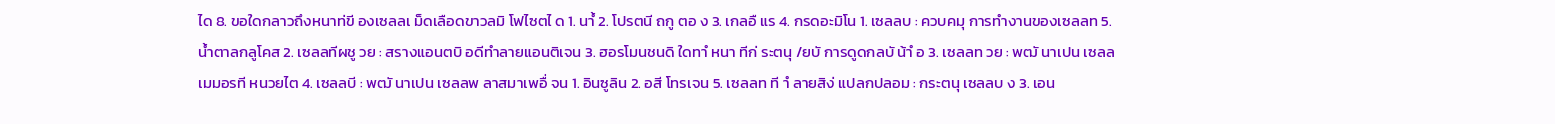ได 8. ขอใดกลาวถึงหนาท่ขี องเซลลเ ม็ดเลือดขาวลมิ โฟไซตไ ด 1. นาํ้ 2. โปรตนี ถกู ตอ ง 3. เกลอื แร 4. กรดอะมิโน 1. เซลลบ : ควบคมุ การทํางานของเซลลท 5. นํ้าตาลกลูโคส 2. เซลลทีผชู วย : สรางแอนตบิ อดีทําลายแอนติเจน 3. ฮอรโมนชนดิ ใดทาํ หนา ทีก่ ระตนุ /ยบั การดูดกลบั น้าํ อ 3. เซลลท วย : พฒั นาเปน เซลลเมมอรที หนวยไต 4. เซลลบี : พฒั นาเปน เซลลพ ลาสมาเพอื่ จน 1. อินซูลิน 2. อสี โทรเจน 5. เซลลท ที าํ ลายสิง่ แปลกปลอม : กระตนุ เซลลบ ง 3. เอน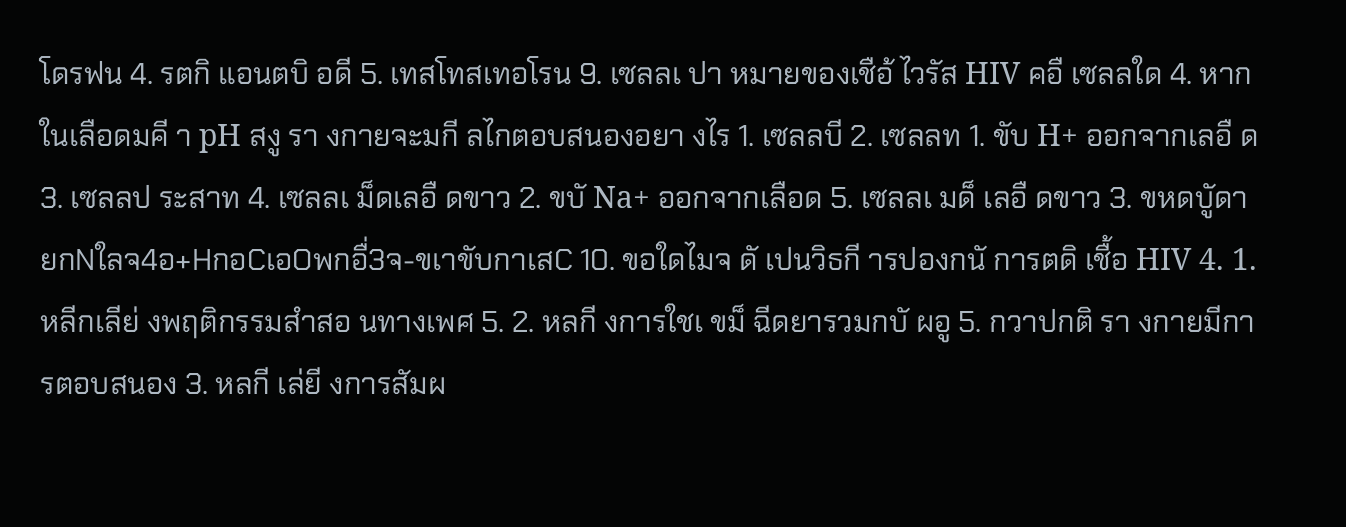โดรฟน 4. รตกิ แอนตบิ อดี 5. เทสโทสเทอโรน 9. เซลลเ ปา หมายของเชือ้ ไวรัส HIV คอื เซลลใด 4. หากในเลือดมคี า pH สงู รา งกายจะมกี ลไกตอบสนองอยา งไร 1. เซลลบี 2. เซลลท 1. ขับ H+ ออกจากเลอื ด 3. เซลลป ระสาท 4. เซลลเ ม็ดเลอื ดขาว 2. ขบั Na+ ออกจากเลือด 5. เซลลเ มด็ เลอื ดขาว 3. ขหดบัูดายกNใลจ4อ+HกอCเอOพกอื่3จ-ขเาขับกาเสC 10. ขอใดไมจ ดั เปนวิธกี ารปองกนั การตดิ เชื้อ HIV 4. 1. หลีกเลีย่ งพฤติกรรมสําสอ นทางเพศ 5. 2. หลกี งการใชเ ขม็ ฉีดยารวมกบั ผอู 5. กวาปกติ รา งกายมีการตอบสนอง 3. หลกี เล่ยี งการสัมผ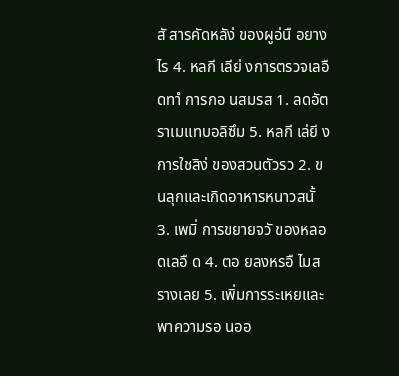สั สารคัดหลัง่ ของผูอ่นื อยางไร 4. หลกี เลีย่ งการตรวจเลอื ดทาํ การกอ นสมรส 1. ลดอัตราเมแทบอลิซึม 5. หลกี เล่ยี งการใชสิง่ ของสวนตัวรว 2. ขนลุกและเกิดอาหารหนาวสนั้ 3. เพมิ่ การขยายจวั ของหลอดเลอื ด 4. ตอ ยลงหรอื ไมสรางเลย 5. เพิ่มการระเหยและพาความรอ นออ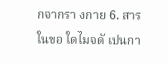กจากรา งกาย 6. สารในขอ ใดไมจดั เปนกา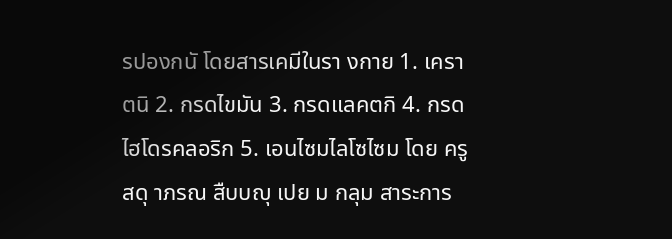รปองกนั โดยสารเคมีในรา งกาย 1. เคราตนิ 2. กรดไขมัน 3. กรดแลคตกิ 4. กรดไฮโดรคลอริก 5. เอนไซมไลโซไซม โดย ครูสดุ าภรณ สืบบญุ เปย ม กลุม สาระการ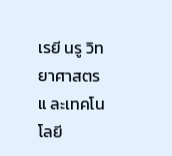เรยี นรู วิทยาศาสตรแ ละเทคโนโลยี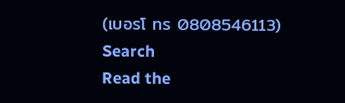(เบอรโ ทร 0808546113)
Search
Read the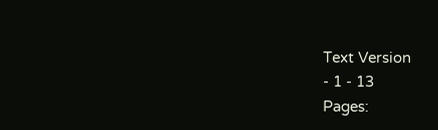Text Version
- 1 - 13
Pages: